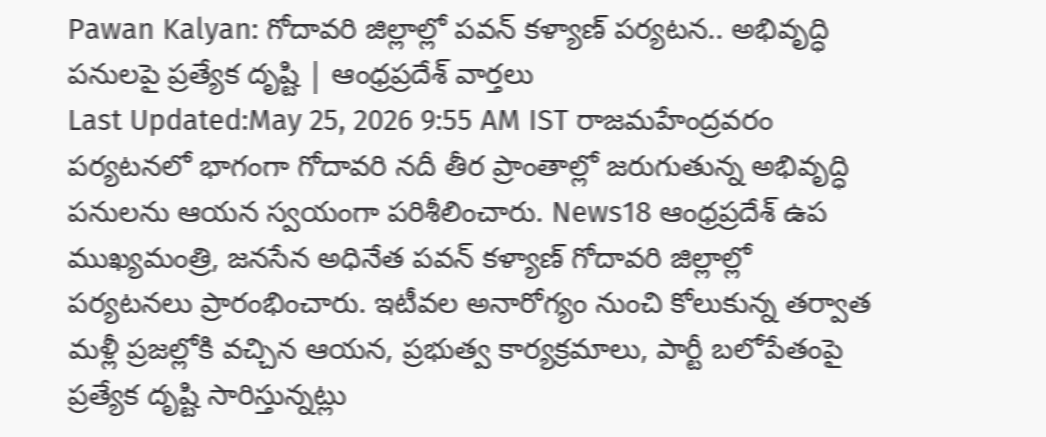Pawan Kalyan: గోదావరి జిల్లాల్లో పవన్ కళ్యాణ్ పర్యటన.. అభివృద్ధి పనులపై ప్రత్యేక దృష్టి | ఆంధ్రప్రదేశ్ వార్తలు
Last Updated:May 25, 2026 9:55 AM IST రాజమహేంద్రవరం పర్యటనలో భాగంగా గోదావరి నదీ తీర ప్రాంతాల్లో జరుగుతున్న అభివృద్ధి పనులను ఆయన స్వయంగా పరిశీలించారు. News18 ఆంధ్రప్రదేశ్ ఉప ముఖ్యమంత్రి, జనసేన అధినేత పవన్ కళ్యాణ్ గోదావరి జిల్లాల్లో పర్యటనలు ప్రారంభించారు. ఇటీవల అనారోగ్యం నుంచి కోలుకున్న తర్వాత మళ్లీ ప్రజల్లోకి వచ్చిన ఆయన, ప్రభుత్వ కార్యక్రమాలు, పార్టీ బలోపేతంపై ప్రత్యేక దృష్టి సారిస్తున్నట్లు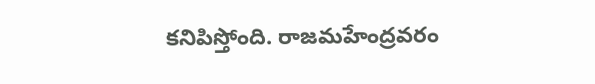కనిపిస్తోంది. రాజమహేంద్రవరం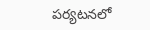పర్యటనలో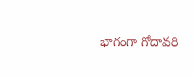భాగంగా గోదావరి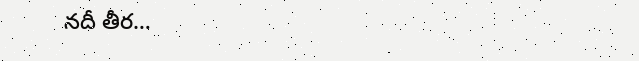నదీ తీర…